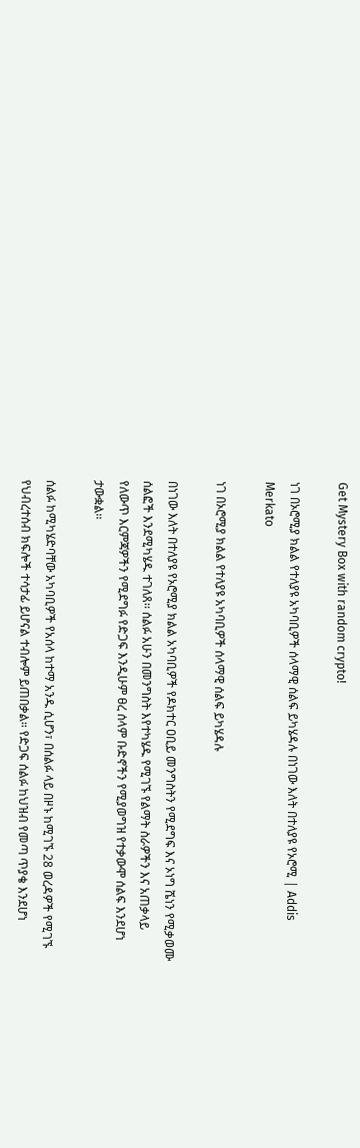Get Mystery Box with random crypto!

ነገ በኦሮሚያ ክልል የተለያዩ አካባቢዎች ሰላማዊ ሰልፍ ይካሄዳሉ በነገው እለት በተለያዩ የኦሮሚ | Addis Merkato

ነገ በኦሮሚያ ክልል የተለያዩ አካባቢዎች ሰላማዊ ሰልፍ ይካሄዳሉ

በነገው እለት በተለያዩ የኦሮሚያ ክልል አካባቢዎች የዶክተር ዐቢይ መንግስትን የሚደግፍ እና ኦነግ ሼነን የሚቃወሙ ሰልፎች እንደሚካሄዱ ተገለጸ፡፡ ሰልፉ አሁን በመንግስት እየተካሄዱ የሚገኙ የልማት ስራዎችን እና አጠቃላይ የለውጥ እርምጃዎችን የሚደግፉ የድጋፍ እንዲሁም ፀረ ሰላም ቡድኖችን የሚያወግዝ የተቃውሞ ሰልፍ እንደሆነ ታውቋል፡፡

ሰልፉ ከሚካሄድባቸው አካባቢዎች የአሰላ ከተማ አንዱ ሲሆን፣ በሰልፉ ላይ በዞኑ ከሚገኙ 28 ወረዳዎች የሚገኙ የህብረተሰብ ክፍሎች ተሳታፊ ይሆናል ተብሎም ይጠበቃል። የድጋፍ ሰልፉ ከህዝብ የመጣ ጥያቄ እንደሆነ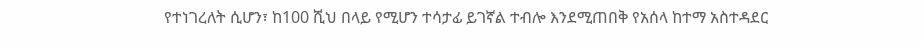የተነገረለት ሲሆን፣ ከ100 ሺህ በላይ የሚሆን ተሳታፊ ይገኛል ተብሎ እንደሚጠበቅ የአሰላ ከተማ አስተዳደር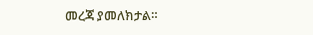መረጃ ያመለክታል።